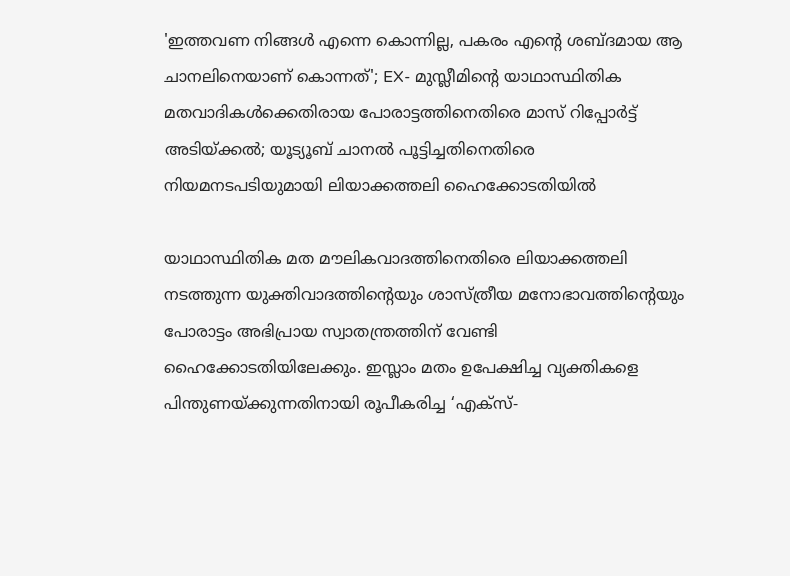'ഇത്തവണ നിങ്ങള്‍ എന്നെ കൊന്നില്ല, പകരം എന്റെ ശബ്ദമായ ആ ചാനലിനെയാണ് കൊന്നത്'; EX- മുസ്ലീമിന്റെ യാഥാസ്ഥിതിക മതവാദികള്‍ക്കെതിരായ പോരാട്ടത്തിനെതിരെ മാസ് റിപ്പോര്‍ട്ട് അടിയ്ക്കല്‍; യൂട്യൂബ് ചാനല്‍ പൂട്ടിച്ചതിനെതിരെ നിയമനടപടിയുമായി ലിയാക്കത്തലി ഹൈക്കോടതിയില്‍

യാഥാസ്ഥിതിക മത മൗലികവാദത്തിനെതിരെ ലിയാക്കത്തലി നടത്തുന്ന യുക്തിവാദത്തിന്റെയും ശാസ്ത്രീയ മനോഭാവത്തിന്റെയും പോരാട്ടം അഭിപ്രായ സ്വാതന്ത്രത്തിന് വേണ്ടി ഹൈക്കോടതിയിലേക്കും. ഇസ്ലാം മതം ഉപേക്ഷിച്ച വ്യക്തികളെ പിന്തുണയ്ക്കുന്നതിനായി രൂപീകരിച്ച ‘എക്‌സ്-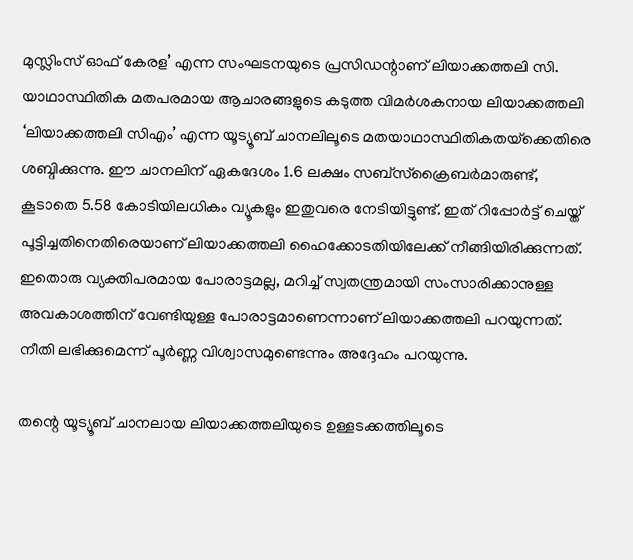മുസ്ലിംസ് ഓഫ് കേരള’ എന്ന സംഘടനയുടെ പ്രസിഡന്റാണ് ലിയാക്കത്തലി സി. യാഥാസ്ഥിതിക മതപരമായ ആചാരങ്ങളുടെ കടുത്ത വിമര്‍ശകനായ ലിയാക്കത്തലി ‘ലിയാക്കത്തലി സിഎം’ എന്ന യൂട്യൂബ് ചാനലിലൂടെ മതയാഥാസ്ഥിതികതയ്‌ക്കെതിരെ ശബ്ദിക്കുന്നു. ഈ ചാനലിന് ഏകദേശം 1.6 ലക്ഷം സബ്സ്‌ക്രൈബര്‍മാരുണ്ട്, കൂടാതെ 5.58 കോടിയിലധികം വ്യൂകളും ഇതുവരെ നേടിയിട്ടുണ്ട്. ഇത് റിപ്പോര്‍ട്ട് ചെയ്ത് പൂട്ടിച്ചതിനെതിരെയാണ് ലിയാക്കത്തലി ഹൈക്കോടതിയിലേക്ക് നീങ്ങിയിരിക്കുന്നത്. ഇതൊരു വ്യക്തിപരമായ പോരാട്ടമല്ല, മറിച്ച് സ്വതന്ത്രമായി സംസാരിക്കാനുള്ള അവകാശത്തിന് വേണ്ടിയുള്ള പോരാട്ടമാണെന്നാണ് ലിയാക്കത്തലി പറയുന്നത്. നീതി ലഭിക്കുമെന്ന് പൂര്‍ണ്ണ വിശ്വാസമുണ്ടെന്നും അദ്ദേഹം പറയുന്നു.

തന്റെ യൂട്യൂബ് ചാനലായ ലിയാക്കത്തലിയുടെ ഉള്ളടക്കത്തിലൂടെ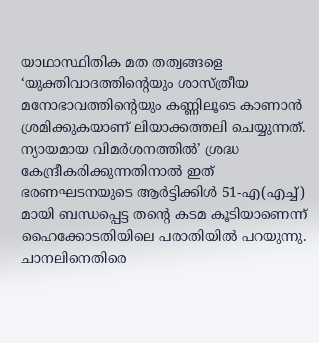യാഥാസ്ഥിതിക മത തത്വങ്ങളെ ‘യുക്തിവാദത്തിന്റെയും ശാസ്ത്രീയ മനോഭാവത്തിന്റെയും കണ്ണിലൂടെ കാണാന്‍ ശ്രമിക്കുകയാണ് ലിയാക്കത്തലി ചെയ്യുന്നത്. ന്യായമായ വിമര്‍ശനത്തില്‍’ ശ്രദ്ധ കേന്ദ്രീകരിക്കുന്നതിനാല്‍ ഇത് ഭരണഘടനയുടെ ആര്‍ട്ടിക്കിള്‍ 51-എ(എച്ച്) മായി ബന്ധപ്പെട്ട തന്റെ കടമ കൂടിയാണെന്ന് ഹൈക്കോടതിയിലെ പരാതിയില്‍ പറയുന്നു. ചാനലിനെതിരെ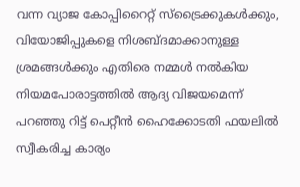വന്ന വ്യാജ കോപ്പിറൈറ്റ് സ്‌ട്രൈക്കുകള്‍ക്കും, വിയോജിപ്പുകളെ നിശബ്ദമാക്കാനുള്ള ശ്രമങ്ങള്‍ക്കും എതിരെ നമ്മള്‍ നല്‍കിയ നിയമപോരാട്ടത്തില്‍ ആദ്യ വിജയമെന്ന് പറഞ്ഞു റിട്ട് പെറ്റീന്‍ ഹൈക്കോടതി ഫയലില്‍ സ്വീകരിച്ച കാര്യം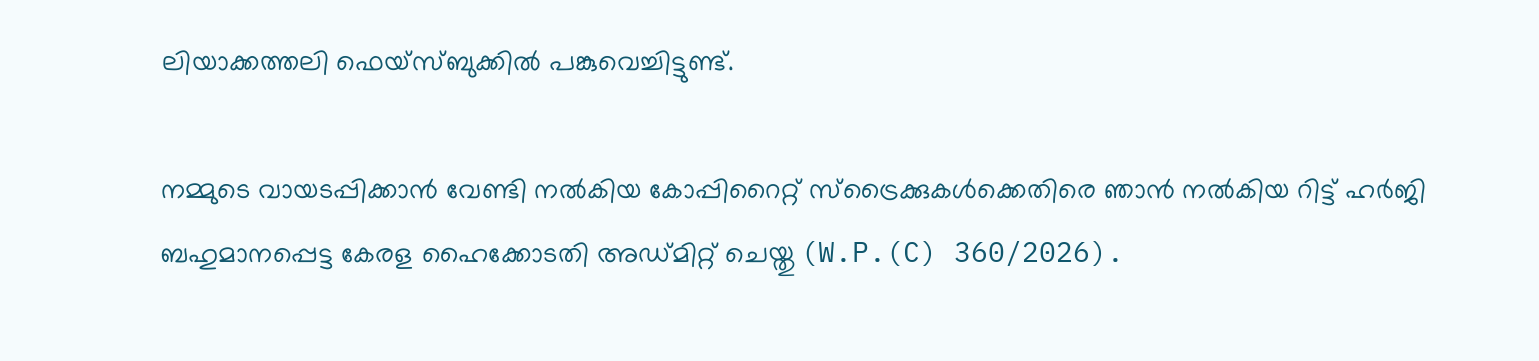ലിയാക്കത്തലി ഫെയ്‌സ്ബുക്കില്‍ പങ്കുവെച്ചിട്ടുണ്ട്.

നമ്മുടെ വായടപ്പിക്കാന്‍ വേണ്ടി നല്‍കിയ കോപ്പിറൈറ്റ് സ്‌ട്രൈക്കുകള്‍ക്കെതിരെ ഞാന്‍ നല്‍കിയ റിട്ട് ഹര്‍ജി ബഹുമാനപ്പെട്ട കേരള ഹൈക്കോടതി അഡ്മിറ്റ് ചെയ്തു (W.P.(C) 360/2026).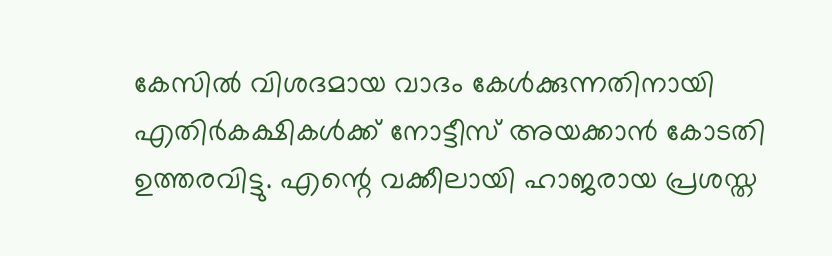കേസില്‍ വിശദമായ വാദം കേള്‍ക്കുന്നതിനായി എതിര്‍കക്ഷികള്‍ക്ക് നോട്ടീസ് അയക്കാന്‍ കോടതി ഉത്തരവിട്ടു. എന്റെ വക്കീലായി ഹാജരായ പ്രശസ്ത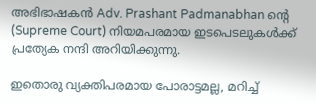അഭിഭാഷകന്‍ Adv. Prashant Padmanabhan ന്റെ (Supreme Court) നിയമപരമായ ഇടപെടലുകള്‍ക്ക് പ്രത്യേക നന്ദി അറിയിക്കുന്നു.

ഇതൊരു വ്യക്തിപരമായ പോരാട്ടമല്ല, മറിച്ച്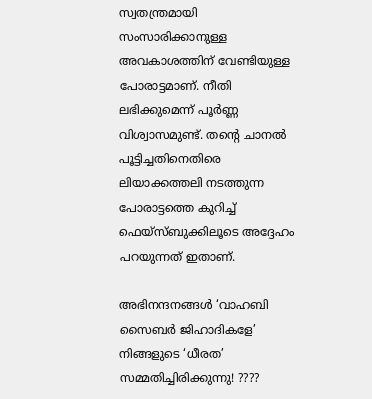സ്വതന്ത്രമായി സംസാരിക്കാനുള്ള അവകാശത്തിന് വേണ്ടിയുള്ള പോരാട്ടമാണ്. നീതി ലഭിക്കുമെന്ന് പൂര്‍ണ്ണ വിശ്വാസമുണ്ട്. തന്റെ ചാനല്‍ പൂട്ടിച്ചതിനെതിരെ ലിയാക്കത്തലി നടത്തുന്ന പോരാട്ടത്തെ കുറിച്ച് ഫെയ്‌സ്ബുക്കിലൂടെ അദ്ദേഹം പറയുന്നത് ഇതാണ്.

അഭിനന്ദനങ്ങള്‍ ‘വാഹബി സൈബര്‍ ജിഹാദികളേ’
നിങ്ങളുടെ ‘ധീരത’ സമ്മതിച്ചിരിക്കുന്നു! ????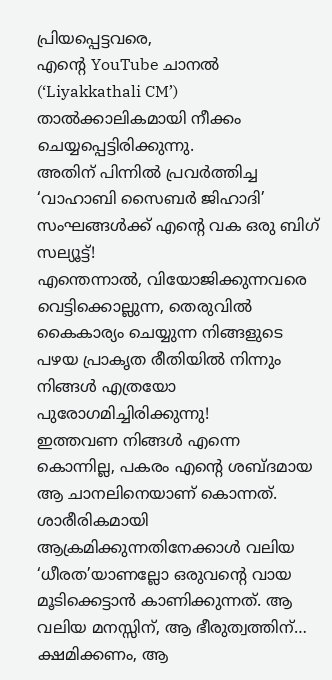പ്രിയപ്പെട്ടവരെ,
എന്റെ YouTube ചാനല്‍ (‘Liyakkathali CM’) താല്‍ക്കാലികമായി നീക്കം ചെയ്യപ്പെട്ടിരിക്കുന്നു.
അതിന് പിന്നില്‍ പ്രവര്‍ത്തിച്ച ‘വാഹാബി സൈബര്‍ ജിഹാദി’ സംഘങ്ങള്‍ക്ക് എന്റെ വക ഒരു ബിഗ് സല്യൂട്ട്!
എന്തെന്നാല്‍, വിയോജിക്കുന്നവരെ വെട്ടിക്കൊല്ലുന്ന, തെരുവില്‍ കൈകാര്യം ചെയ്യുന്ന നിങ്ങളുടെ പഴയ പ്രാകൃത രീതിയില്‍ നിന്നും നിങ്ങള്‍ എത്രയോ പുരോഗമിച്ചിരിക്കുന്നു!
ഇത്തവണ നിങ്ങള്‍ എന്നെ കൊന്നില്ല, പകരം എന്റെ ശബ്ദമായ ആ ചാനലിനെയാണ് കൊന്നത്.
ശാരീരികമായി ആക്രമിക്കുന്നതിനേക്കാള്‍ വലിയ ‘ധീരത’യാണല്ലോ ഒരുവന്റെ വായ മൂടിക്കെട്ടാന്‍ കാണിക്കുന്നത്. ആ വലിയ മനസ്സിന്, ആ ഭീരുത്വത്തിന്… ക്ഷമിക്കണം, ആ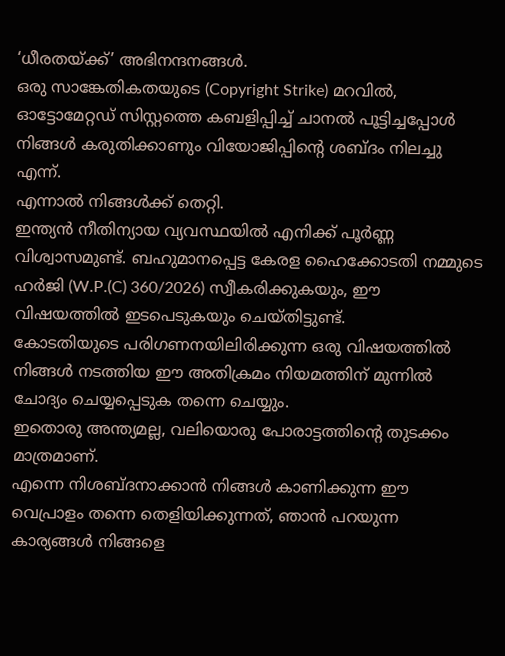‘ധീരതയ്ക്ക്’ അഭിനന്ദനങ്ങള്‍.
ഒരു സാങ്കേതികതയുടെ (Copyright Strike) മറവില്‍, ഓട്ടോമേറ്റഡ് സിസ്റ്റത്തെ കബളിപ്പിച്ച് ചാനല്‍ പൂട്ടിച്ചപ്പോള്‍ നിങ്ങള്‍ കരുതിക്കാണും വിയോജിപ്പിന്റെ ശബ്ദം നിലച്ചു എന്ന്.
എന്നാല്‍ നിങ്ങള്‍ക്ക് തെറ്റി.
ഇന്ത്യന്‍ നീതിന്യായ വ്യവസ്ഥയില്‍ എനിക്ക് പൂര്‍ണ്ണ വിശ്വാസമുണ്ട്. ബഹുമാനപ്പെട്ട കേരള ഹൈക്കോടതി നമ്മുടെ ഹര്‍ജി (W.P.(C) 360/2026) സ്വീകരിക്കുകയും, ഈ വിഷയത്തില്‍ ഇടപെടുകയും ചെയ്തിട്ടുണ്ട്.
കോടതിയുടെ പരിഗണനയിലിരിക്കുന്ന ഒരു വിഷയത്തില്‍ നിങ്ങള്‍ നടത്തിയ ഈ അതിക്രമം നിയമത്തിന് മുന്നില്‍ ചോദ്യം ചെയ്യപ്പെടുക തന്നെ ചെയ്യും.
ഇതൊരു അന്ത്യമല്ല, വലിയൊരു പോരാട്ടത്തിന്റെ തുടക്കം മാത്രമാണ്.
എന്നെ നിശബ്ദനാക്കാന്‍ നിങ്ങള്‍ കാണിക്കുന്ന ഈ വെപ്രാളം തന്നെ തെളിയിക്കുന്നത്, ഞാന്‍ പറയുന്ന കാര്യങ്ങള്‍ നിങ്ങളെ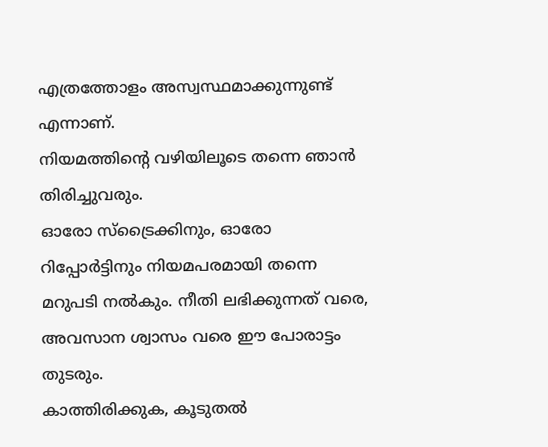എത്രത്തോളം അസ്വസ്ഥമാക്കുന്നുണ്ട് എന്നാണ്.
നിയമത്തിന്റെ വഴിയിലൂടെ തന്നെ ഞാന്‍ തിരിച്ചുവരും.
ഓരോ സ്‌ട്രൈക്കിനും, ഓരോ റിപ്പോര്‍ട്ടിനും നിയമപരമായി തന്നെ മറുപടി നല്‍കും. നീതി ലഭിക്കുന്നത് വരെ, അവസാന ശ്വാസം വരെ ഈ പോരാട്ടം തുടരും.
കാത്തിരിക്കുക, കൂടുതല്‍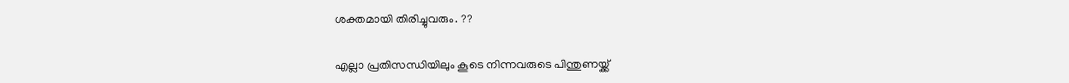ശക്തമായി തിരിച്ചുവരും. ??

എല്ലാ പ്രതിസന്ധിയിലും കൂടെ നിന്നവരുടെ പിന്തുണയ്ക്ക്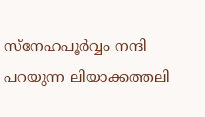സ്‌നേഹപൂര്‍വ്വം നന്ദി പറയുന്ന ലിയാക്കത്തലി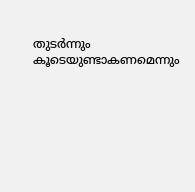തുടര്‍ന്നും കൂടെയുണ്ടാകണമെന്നും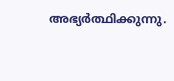അഭ്യര്‍ത്ഥിക്കുന്നു.